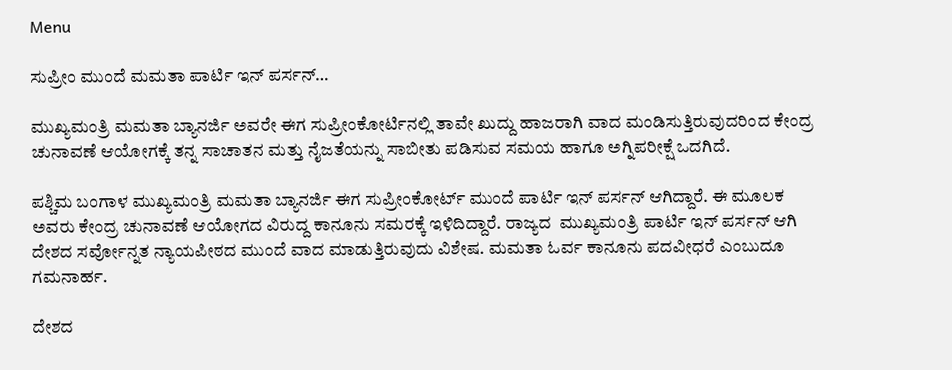Menu

ಸುಪ್ರೀಂ ಮುಂದೆ ಮಮತಾ ಪಾರ್ಟಿ ಇನ್ ಪರ್ಸನ್…

ಮುಖ್ಯಮಂತ್ರಿ ಮಮತಾ ಬ್ಯಾನರ್ಜಿ ಅವರೇ ಈಗ ಸುಪ್ರೀಂಕೋರ್ಟಿನಲ್ಲಿ ತಾವೇ ಖುದ್ದು ಹಾಜರಾಗಿ ವಾದ ಮಂಡಿಸುತ್ತಿರುವುದರಿಂದ ಕೇಂದ್ರ ಚುನಾವಣೆ ಆಯೋಗಕ್ಕೆ ತನ್ನ ಸಾಚಾತನ ಮತ್ತು ನೈಜತೆಯನ್ನು ಸಾಬೀತು ಪಡಿಸುವ ಸಮಯ ಹಾಗೂ ಅಗ್ನಿಪರೀಕ್ಷೆ ಒದಗಿದೆ.

ಪಶ್ಚಿಮ ಬಂಗಾಳ ಮುಖ್ಯಮಂತ್ರಿ ಮಮತಾ ಬ್ಯಾನರ್ಜಿ ಈಗ ಸುಪ್ರೀಂಕೋರ್ಟ್ ಮುಂದೆ ಪಾರ್ಟಿ ಇನ್ ಪರ್ಸನ್ ಆಗಿದ್ದಾರೆ. ಈ ಮೂಲಕ ಅವರು ಕೇಂದ್ರ ಚುನಾವಣೆ ಆಯೋಗದ ವಿರುದ್ದ ಕಾನೂನು ಸಮರಕ್ಕೆ ಇಳಿದಿದ್ದಾರೆ. ರಾಜ್ಯದ  ಮುಖ್ಯಮಂತ್ರಿ ಪಾರ್ಟಿ ಇನ್ ಪರ್ಸನ್ ಆಗಿ ದೇಶದ ಸರ್ವೋನ್ನತ ನ್ಯಾಯಪೀಠದ ಮುಂದೆ ವಾದ ಮಾಡುತ್ತಿರುವುದು ವಿಶೇಷ. ಮಮತಾ ಓರ್ವ ಕಾನೂನು ಪದವೀಧರೆ ಎಂಬುದೂ ಗಮನಾರ್ಹ.

ದೇಶದ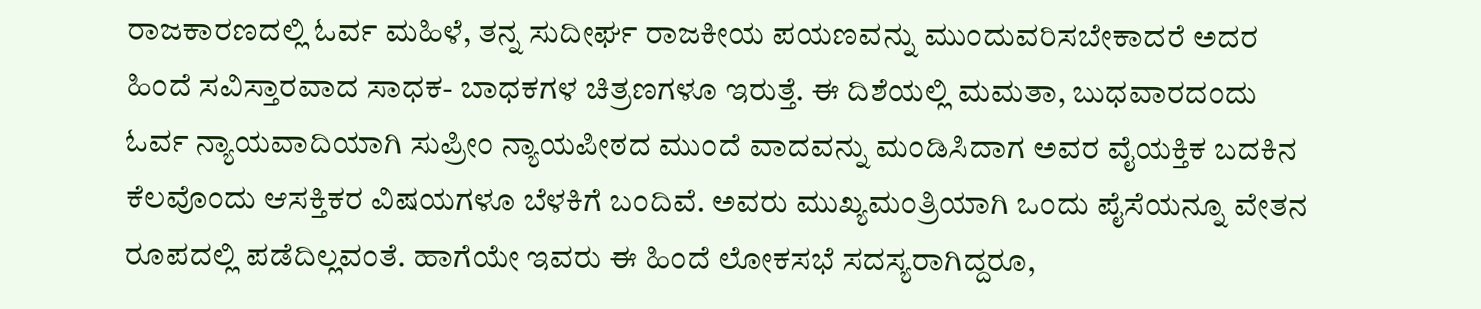ರಾಜಕಾರಣದಲ್ಲಿ ಓರ್ವ ಮಹಿಳೆ, ತನ್ನ ಸುದೀರ್ಘ ರಾಜಕೀಯ ಪಯಣವನ್ನು ಮುಂದುವರಿಸಬೇಕಾದರೆ ಅದರ ಹಿಂದೆ ಸವಿಸ್ತಾರವಾದ ಸಾಧಕ- ಬಾಧಕಗಳ ಚಿತ್ರಣಗಳೂ ಇರುತ್ತೆ. ಈ ದಿಶೆಯಲ್ಲಿ ಮಮತಾ, ಬುಧವಾರದಂದು ಓರ್ವ ನ್ಯಾಯವಾದಿಯಾಗಿ ಸುಪ್ರೀಂ ನ್ಯಾಯಪೀಠದ ಮುಂದೆ ವಾದವನ್ನು ಮಂಡಿಸಿದಾಗ ಅವರ ವೈಯಕ್ತಿಕ ಬದಕಿನ ಕೆಲವೊಂದು ಆಸಕ್ತಿಕರ ವಿಷಯಗಳೂ ಬೆಳಕಿಗೆ ಬಂದಿವೆ. ಅವರು ಮುಖ್ಯಮಂತ್ರಿಯಾಗಿ ಒಂದು ಪೈಸೆಯನ್ನೂ ವೇತನ ರೂಪದಲ್ಲಿ ಪಡೆದಿಲ್ಲವಂತೆ. ಹಾಗೆಯೇ ಇವರು ಈ ಹಿಂದೆ ಲೋಕಸಭೆ ಸದಸ್ಯರಾಗಿದ್ದರೂ,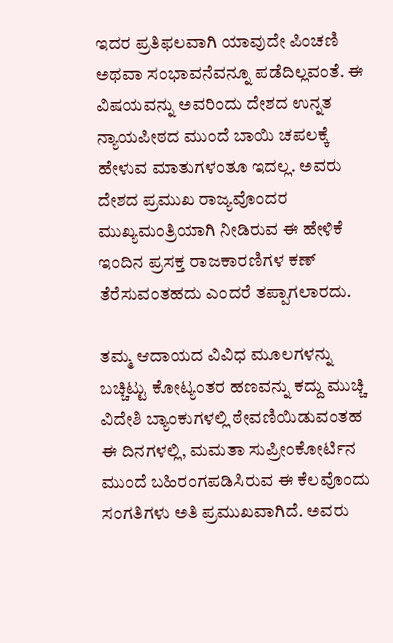ಇದರ ಪ್ರತಿಫಲವಾಗಿ ಯಾವುದೇ ಪಿಂಚಣಿ ಅಥವಾ ಸಂಭಾವನೆವನ್ನೂ ಪಡೆದಿಲ್ಲವಂತೆ. ಈ ವಿಷಯವನ್ನು ಅವರಿಂದು ದೇಶದ ಉನ್ನತ ನ್ಯಾಯಪೀಠದ ಮುಂದೆ ಬಾಯಿ ಚಪಲಕ್ಕೆ ಹೇಳುವ ಮಾತುಗಳಂತೂ ಇದಲ್ಲ. ಅವರು ದೇಶದ ಪ್ರಮುಖ ರಾಜ್ಯವೊಂದರ ಮುಖ್ಯಮಂತ್ರಿಯಾಗಿ ನೀಡಿರುವ ಈ ಹೇಳಿಕೆ ಇಂದಿನ ಪ್ರಸಕ್ತ ರಾಜಕಾರಣಿಗಳ ಕಣ್ ತೆರೆಸುವಂತಹದು ಎಂದರೆ ತಪ್ಪಾಗಲಾರದು.

ತಮ್ಮ ಆದಾಯದ ವಿವಿಧ ಮೂಲಗಳನ್ನು ಬಚ್ಚಿಟ್ಟು ಕೋಟ್ಯಂತರ ಹಣವನ್ನು ಕದ್ದು ಮುಚ್ಚಿ ವಿದೇಶಿ ಬ್ಯಾಂಕುಗಳಲ್ಲಿ ಠೇವಣಿಯಿಡುವಂತಹ ಈ ದಿನಗಳಲ್ಲಿ, ಮಮತಾ ಸುಪ್ರೀಂಕೋರ್ಟಿನ ಮುಂದೆ ಬಹಿರಂಗಪಡಿಸಿರುವ ಈ ಕೆಲವೊಂದು ಸಂಗತಿಗಳು ಅತಿ ಪ್ರಮುಖವಾಗಿದೆ. ಅವರು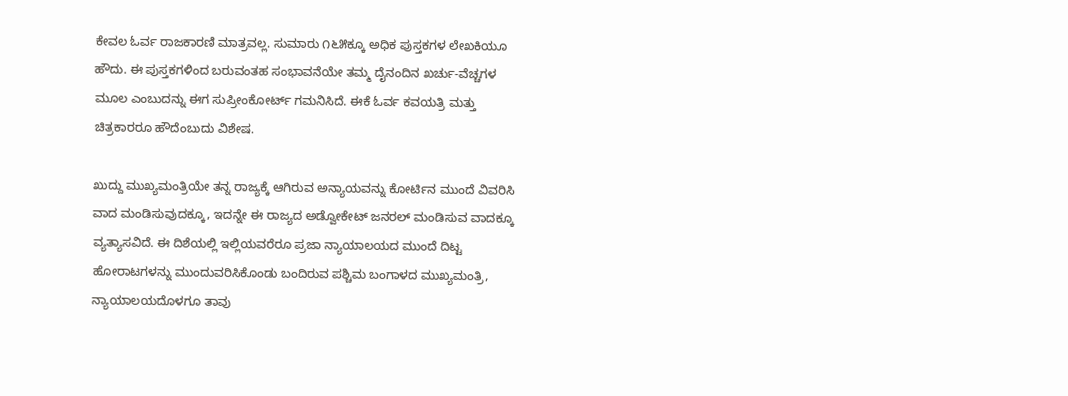ಕೇವಲ ಓರ್ವ ರಾಜಕಾರಣಿ ಮಾತ್ರವಲ್ಲ. ಸುಮಾರು ೧೬೫ಕ್ಕೂ ಅಧಿಕ ಪುಸ್ತಕಗಳ ಲೇಖಕಿಯೂ ಹೌದು. ಈ ಪುಸ್ತಕಗಳಿಂದ ಬರುವಂತಹ ಸಂಭಾವನೆಯೇ ತಮ್ಮ ದೈನಂದಿನ ಖರ್ಚು-ವೆಚ್ಚಗಳ ಮೂಲ ಎಂಬುದನ್ನು ಈಗ ಸುಪ್ರೀಂಕೋರ್ಟ್ ಗಮನಿಸಿದೆ. ಈಕೆ ಓರ್ವ ಕವಯತ್ರಿ ಮತ್ತು ಚಿತ್ರಕಾರರೂ ಹೌದೆಂಬುದು ವಿಶೇಷ.

ಖುದ್ದು ಮುಖ್ಯಮಂತ್ರಿಯೇ ತನ್ನ ರಾಜ್ಯಕ್ಕೆ ಆಗಿರುವ ಅನ್ಯಾಯವನ್ನು ಕೋರ್ಟಿನ ಮುಂದೆ ವಿವರಿಸಿ ವಾದ ಮಂಡಿಸುವುದಕ್ಕೂ, ಇದನ್ನೇ ಈ ರಾಜ್ಯದ ಅಡ್ವೋಕೇಟ್ ಜನರಲ್ ಮಂಡಿಸುವ ವಾದಕ್ಕೂ ವ್ಯತ್ಯಾಸವಿದೆ. ಈ ದಿಶೆಯಲ್ಲಿ ಇಲ್ಲಿಯವರೆರೂ ಪ್ರಜಾ ನ್ಯಾಯಾಲಯದ ಮುಂದೆ ದಿಟ್ಟ ಹೋರಾಟಗಳನ್ನು ಮುಂದುವರಿಸಿಕೊಂಡು ಬಂದಿರುವ ಪಶ್ಚಿಮ ಬಂಗಾಳದ ಮುಖ್ಯಮಂತ್ರಿ, ನ್ಯಾಯಾಲಯದೊಳಗೂ ತಾವು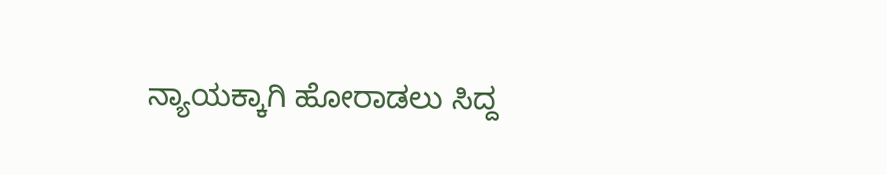ನ್ಯಾಯಕ್ಕಾಗಿ ಹೋರಾಡಲು ಸಿದ್ದ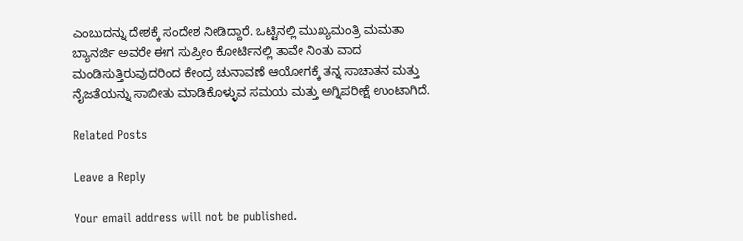ಎಂಬುದನ್ನು ದೇಶಕ್ಕೆ ಸಂದೇಶ ನೀಡಿದ್ದಾರೆ. ಒಟ್ಟಿನಲ್ಲಿ ಮುಖ್ಯಮಂತ್ರಿ ಮಮತಾ ಬ್ಯಾನರ್ಜಿ ಅವರೇ ಈಗ ಸುಪ್ರೀಂ ಕೋರ್ಟಿನಲ್ಲಿ ತಾವೇ ನಿಂತು ವಾದ ಮಂಡಿಸುತ್ತಿರುವುದರಿಂದ ಕೇಂದ್ರ ಚುನಾವಣೆ ಆಯೋಗಕ್ಕೆ ತನ್ನ ಸಾಚಾತನ ಮತ್ತು ನೈಜತೆಯನ್ನು ಸಾಬೀತು ಮಾಡಿಕೊಳ್ಳುವ ಸಮಯ ಮತ್ತು ಅಗ್ನಿಪರೀಕ್ಷೆ ಉಂಟಾಗಿದೆ.

Related Posts

Leave a Reply

Your email address will not be published.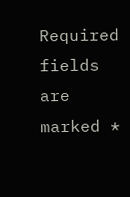Required fields are marked *